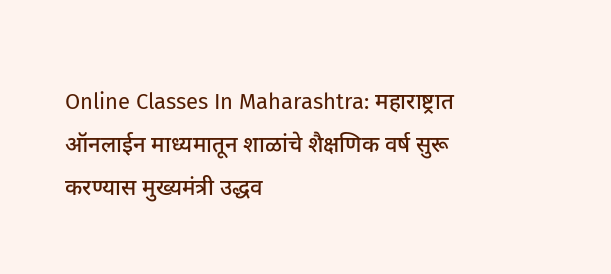Online Classes In Maharashtra: महाराष्ट्रात ऑनलाईन माध्यमातून शाळांचे शैक्षणिक वर्ष सुरू करण्यास मुख्यमंत्री उद्धव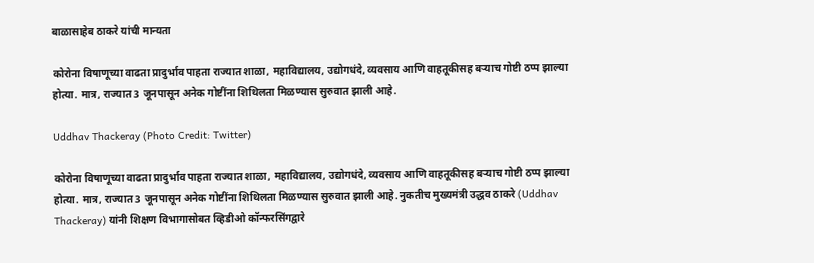बाळासाहेब ठाकरे यांची मान्यता

कोरोना विषाणूच्या वाढता प्रादुर्भाव पाहता राज्यात शाळा, महाविद्यालय, उद्योगधंदे, व्यवसाय आणि वाहतूकीसह बऱ्याच गोष्टी ठप्प झाल्या होत्या. मात्र, राज्यात 3 जूनपासून अनेक गोष्टींना शिथिलता मिळण्यास सुरुवात झाली आहे.

Uddhav Thackeray (Photo Credit: Twitter)

कोरोना विषाणूच्या वाढता प्रादुर्भाव पाहता राज्यात शाळा, महाविद्यालय, उद्योगधंदे, व्यवसाय आणि वाहतूकीसह बऱ्याच गोष्टी ठप्प झाल्या होत्या. मात्र, राज्यात 3 जूनपासून अनेक गोष्टींना शिथिलता मिळण्यास सुरुवात झाली आहे. नुकतीच मुख्यमंत्री उद्धव ठाकरे (Uddhav Thackeray) यांनी शिक्षण विभागासोबत व्हिडीओ कॉन्फरसिंगद्वारे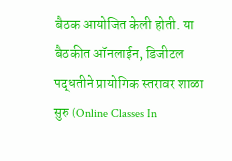बैठक आयोजित केली होती. या बैठकीत ऑनलाईन, डिजीटल पद्धतीने प्रायोगिक स्तरावर शाळा सुरु (Online Classes In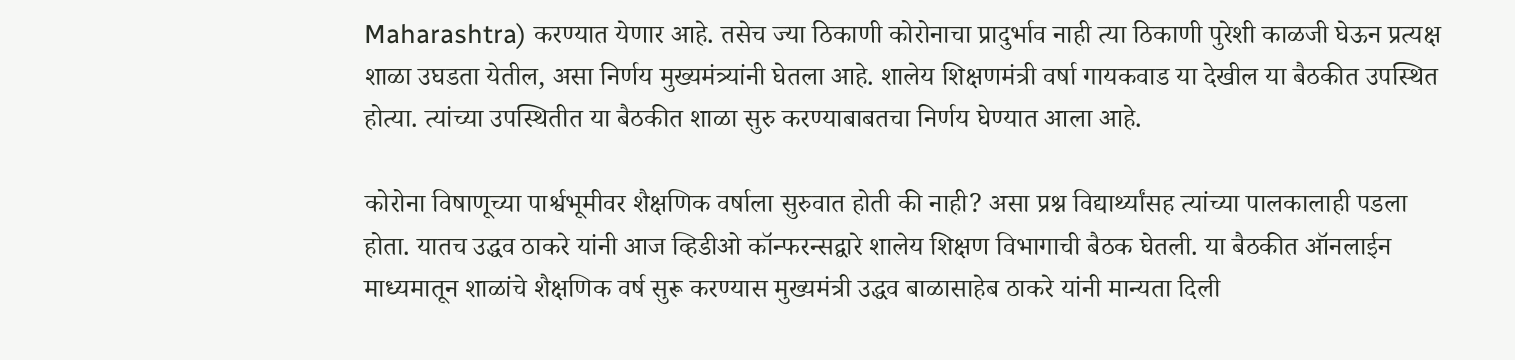Maharashtra) करण्यात येणार आहे. तसेच ज्या ठिकाणी कोरोनाचा प्रादुर्भाव नाही त्या ठिकाणी पुरेशी काळजी घेऊन प्रत्यक्ष शाळा उघडता येतील, असा निर्णय मुख्यमंत्र्यांनी घेतला आहे. शालेय शिक्षणमंत्री वर्षा गायकवाड या देखील या बैठकीत उपस्थित होत्या. त्यांच्या उपस्थितीत या बैठकीत शाळा सुरु करण्याबाबतचा निर्णय घेण्यात आला आहे.

कोरोना विषाणूच्या पार्श्वभूमीवर शैक्षणिक वर्षाला सुरुवात होती की नाही? असा प्रश्न विद्यार्थ्यांसह त्यांच्या पालकालाही पडला होता. यातच उद्धव ठाकरे यांनी आज व्हिडीओ कॉन्फरन्सद्वारे शालेय शिक्षण विभागाची बैठक घेतली. या बैठकीत ऑनलाईन माध्यमातून शाळांचे शैक्षणिक वर्ष सुरू करण्यास मुख्यमंत्री उद्धव बाळासाहेब ठाकरे यांनी मान्यता दिली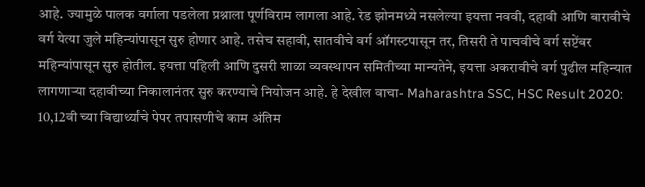आहे. ज्यामुळे पालक वर्गाला पडलेला प्रश्नाला पूर्णविराम लागला आहे. रेड झोनमध्ये नसलेल्या इयत्ता नववी, दहावी आणि बारावीचे वर्ग येत्या जुले महिन्यांपासून सुरु होणार आहे. तसेच सहावी, सातवीचे वर्ग ऑगस्टपासून तर, तिसरी ते पाचवीचे वर्ग सप्टेंबर महिन्यांपासून सुरु होतील. इयत्ता पहिली आणि दुसरी शाळा व्यवस्थापन समितीच्या मान्यतेने, इयत्ता अकरावीचे वर्ग पुढील महिन्यात लागणाऱ्या दहावीच्या निकालानंतर सुरु करण्याचे नियोजन आहे. हे देखील वाचा- Maharashtra SSC, HSC Result 2020: 10,12वी च्या विद्यार्थ्यांचे पेपर तपासणीचे काम अंतिम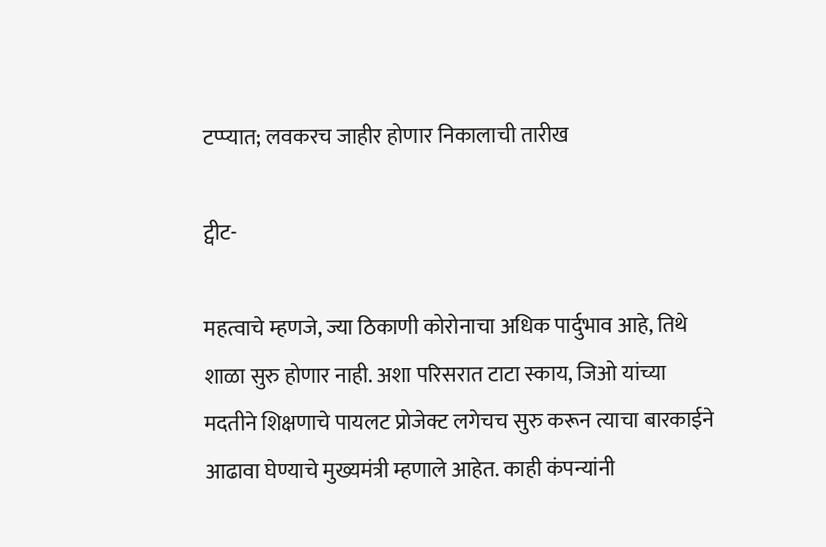टप्प्यात; लवकरच जाहीर होणार निकालाची तारीख

ट्वीट-

महत्वाचे म्हणजे, ज्या ठिकाणी कोरोनाचा अधिक पार्दुभाव आहे, तिथे शाळा सुरु होणार नाही. अशा परिसरात टाटा स्काय, जिओ यांच्या मदतीने शिक्षणाचे पायलट प्रोजेक्ट लगेचच सुरु करून त्याचा बारकाईने आढावा घेण्याचे मुख्यमंत्री म्हणाले आहेत. काही कंपन्यांनी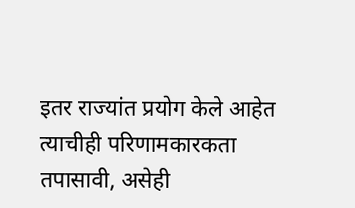इतर राज्यांत प्रयोग केले आहेत त्याचीही परिणामकारकता तपासावी, असेही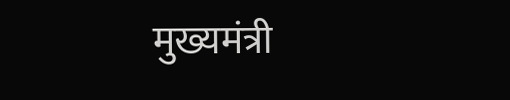मुख्यमंत्री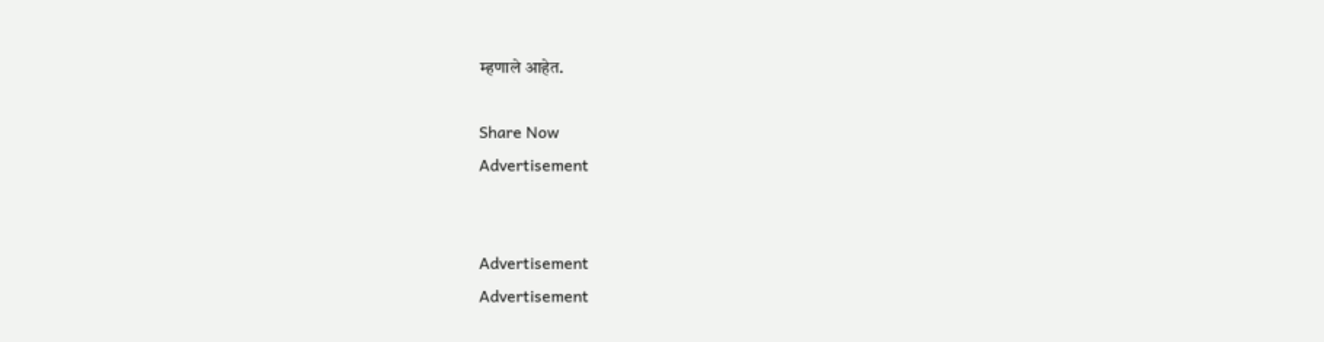म्हणाले आहेत.

Share Now
Advertisement


Advertisement
Advertisement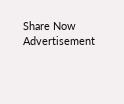Share Now
Advertisement